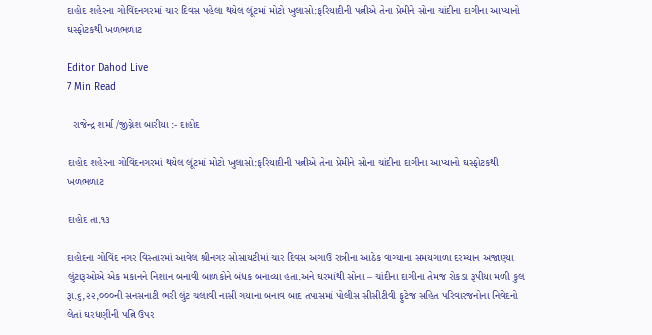દાહોદ શહેરના ગોવિંદનગરમાં ચાર દિવસ પહેલા થયેલ લૂંટમાં મોટો ખુલાસો:ફરિયાદીની પત્નીએ તેના પ્રેમીને સોના ચાંદીના દાગીના આપ્યાનો ઘસ્ફોટકથી ખળભળાટ

Editor Dahod Live
7 Min Read

  રાજેન્દ્ર શર્મા /જીગ્નેશ બારીયા :- દાહોદ

દાહોદ શહેરના ગોવિંદનગરમાં થયેલ લૂંટમાં મોટો ખુલાસો:ફરિયાદીની પત્નીએ તેના પ્રેમીને સોના ચાંદીના દાગીના આપ્યાનો ઘસ્ફોટકથી ખળભળાટ

દાહોદ તા.૧૩

દાહોદના ગોવિંદ નગર વિસ્તારમાં આવેલ શ્રીનગર સોસાયટીમાં ચાર દિવસ અગાઉ રાત્રીના આઠેક વાગ્યાના સમયગાળા દરમ્યાન અજાણ્યા લુંટારૂઓએ એક મકાનને નિશાન બનાવી બાળકોને બંધક બનાવ્યા હતા.અને ઘરમાંથી સોના – ચાંદીના દાગીના તેમજ રોકડા રૂપીયા મળી કુલ રૂા.૬,૨૨,૦૦૦ની સનસનાટી ભરી લુંટ ચલાવી નાસી ગયાના બનાવ બાદ તપાસમાં પોલીસ સીસીટીવી ફુટેજ સહિત પરિવારજનોના નિવેદનો લેતાં ઘરધણીની પત્નિ ઉપર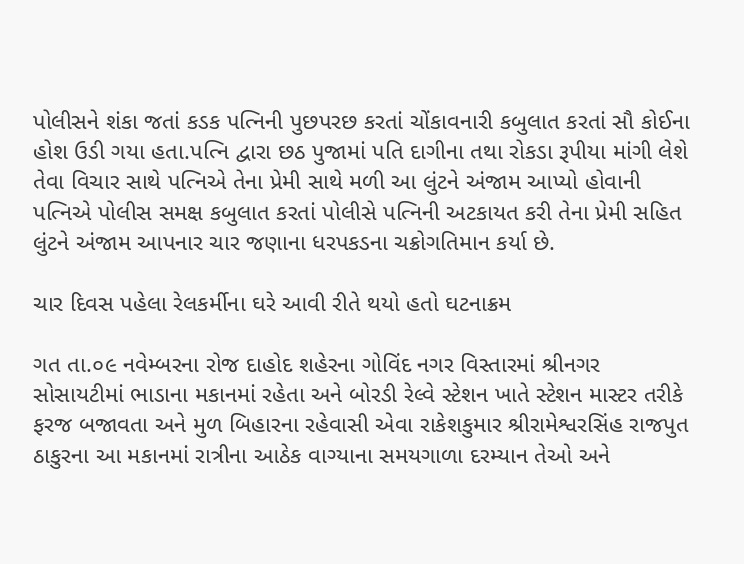પોલીસને શંકા જતાં કડક પત્નિની પુછપરછ કરતાં ચોંકાવનારી કબુલાત કરતાં સૌ કોઈના હોશ ઉડી ગયા હતા.પત્નિ દ્વારા છઠ પુજામાં પતિ દાગીના તથા રોકડા રૂપીયા માંગી લેશે તેવા વિચાર સાથે પત્નિએ તેના પ્રેમી સાથે મળી આ લુંટને અંજામ આપ્યો હોવાની પત્નિએ પોલીસ સમક્ષ કબુલાત કરતાં પોલીસે પત્નિની અટકાયત કરી તેના પ્રેમી સહિત લુંટને અંજામ આપનાર ચાર જણાના ધરપકડના ચક્રોગતિમાન કર્યા છે.

ચાર દિવસ પહેલા રેલકર્મીના ઘરે આવી રીતે થયો હતો ઘટનાક્રમ

ગત તા.૦૯ નવેમ્બરના રોજ દાહોદ શહેરના ગોવિંદ નગર વિસ્તારમાં શ્રીનગર સોસાયટીમાં ભાડાના મકાનમાં રહેતા અને બોરડી રેલ્વે સ્ટેશન ખાતે સ્ટેશન માસ્ટર તરીકે ફરજ બજાવતા અને મુળ બિહારના રહેવાસી એવા રાકેશકુમાર શ્રીરામેશ્વરસિંહ રાજપુત ઠાકુરના આ મકાનમાં રાત્રીના આઠેક વાગ્યાના સમયગાળા દરમ્યાન તેઓ અને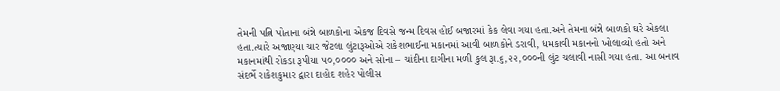તેમની પત્નિ પોતાના બંન્ને બાળકોના એકજ દિવસે જન્મ દિવસ હોઈ બજારમાં કેક લેવા ગયા હતા.અને તેમના બંન્ને બાળકો ઘરે એકલા હતા.ત્યારે અજાણ્યા ચાર જેટલા લુંટારૂઓએ રાકેશભાઈના મકાનમાં આવી બાળકોને ડરાવી, ધમકાવી મકાનનો ખોલાવ્યો હતો અને મકાનમાંથી રોકડા રૂપીયા ૫૦,૦૦૦૦ અને સોના – ચાંદીના દાગીના મળી કુલ રૂા.૬,૨૨,૦૦૦ની લુંટ ચલાવી નાસી ગયા હતા. આ બનાવ સંદર્ભે રાકેશકુમાર દ્વારા દાહોદ શહેર પોલીસ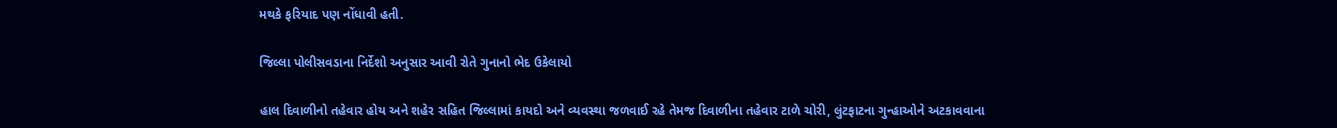મથકે ફરિયાદ પણ નોંધાવી હતી.

જિલ્લા પોલીસવડાના નિર્દેશો અનુસાર આવી રોતે ગુનાનો ભેદ ઉકેલાયો

હાલ દિવાળીનો તહેવાર હોય અને શહેર સહિત જિલ્લામાં કાયદો અને વ્યવસ્થા જળવાઈ રહે તેમજ દિવાળીના તહેવાર ટાળે ચોરી, લુંટફાટના ગુન્હાઓને અટકાવવાના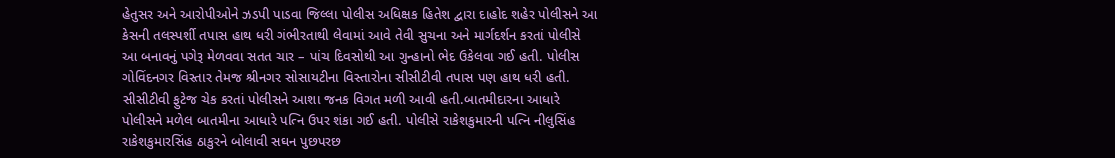હેતુસર અને આરોપીઓને ઝડપી પાડવા જિલ્લા પોલીસ અધિક્ષક હિતેશ દ્વારા દાહોદ શહેર પોલીસને આ કેસની તલસ્પર્શી તપાસ હાથ ધરી ગંભીરતાથી લેવામાં આવે તેવી સુચના અને માર્ગદર્શન કરતાં પોલીસે આ બનાવનું પગેરૂ મેળવવા સતત ચાર – પાંચ દિવસોથી આ ગુન્હાનો ભેદ ઉકેલવા ગઈ હતી. પોલીસ ગોવિંદનગર વિસ્તાર તેમજ શ્રીનગર સોસાયટીના વિસ્તારોના સીસીટીવી તપાસ પણ હાથ ધરી હતી. સીસીટીવી ફુટેજ ચેક કરતાં પોલીસને આશા જનક વિગત મળી આવી હતી.બાતમીદારના આધારે પોલીસને મળેલ બાતમીના આધારે પત્નિ ઉપર શંકા ગઈ હતી. પોલીસે રાકેશકુમારની પત્નિ નીલુસિંહ રાકેશકુમારસિંહ ઠાકુરને બોલાવી સઘન પુછપરછ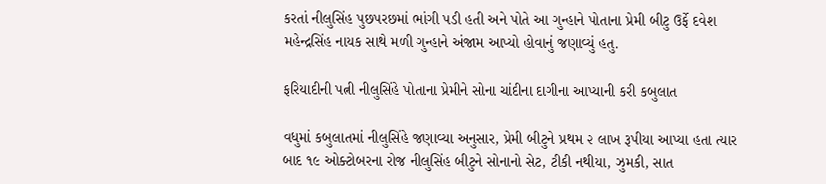કરતાં નીલુસિંહ પુછપરછમાં ભાંગી પડી હતી અને પોતે આ ગુન્હાને પોતાના પ્રેમી બીટુ ઉર્ફે દવેશ મહેન્દ્રસિંહ નાયક સાથે મળી ગુન્હાને અંજામ આપ્યો હોવાનું જણાવ્યું હતુ.

ફરિયાદીની પત્ની નીલુસિંહે પોતાના પ્રેમીને સોના ચાંદીના દાગીના આપ્યાની કરી કબુલાત

વધુમાં કબુલાતમાં નીલુસિંહે જણાવ્યા અનુસાર, પ્રેમી બીટુને પ્રથમ ૨ લાખ રૂપીયા આપ્યા હતા ત્યાર બાદ ૧૯ ઓક્ટોબરના રોજ નીલુસિંહ બીટુને સોનાનો સેટ, ટીકી નથીયા, ઝુમકી, સાત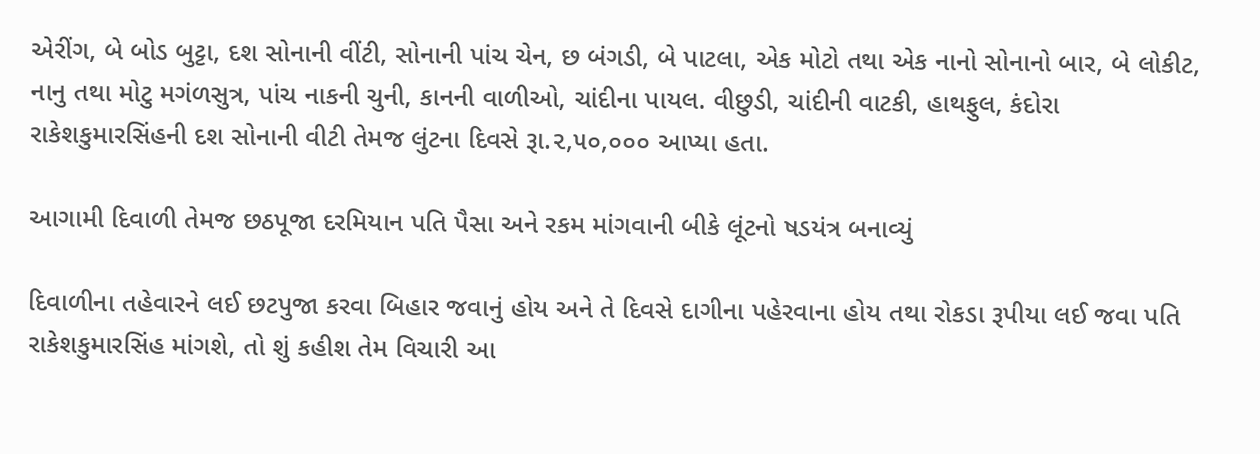એરીંગ, બે બોડ બુટ્ટા, દશ સોનાની વીંટી, સોનાની પાંચ ચેન, છ બંગડી, બે પાટલા, એક મોટો તથા એક નાનો સોનાનો બાર, બે લોકીટ, નાનુ તથા મોટુ મગંળસુત્ર, પાંચ નાકની ચુની, કાનની વાળીઓ, ચાંદીના પાયલ. વીછુડી, ચાંદીની વાટકી, હાથફુલ, કંદોરા રાકેશકુમારસિંહની દશ સોનાની વીટી તેમજ લુંટના દિવસે રૂા.૨,૫૦,૦૦૦ આપ્યા હતા.

આગામી દિવાળી તેમજ છઠપૂજા દરમિયાન પતિ પૈસા અને રકમ માંગવાની બીકે લૂંટનો ષડયંત્ર બનાવ્યું

દિવાળીના તહેવારને લઈ છટપુજા કરવા બિહાર જવાનું હોય અને તે દિવસે દાગીના પહેરવાના હોય તથા રોકડા રૂપીયા લઈ જવા પતિ રાકેશકુમારસિંહ માંગશે, તો શું કહીશ તેમ વિચારી આ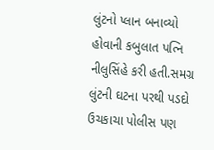લુંટનો પ્લાન બનાવ્યો હોવાની કબુલાત પત્નિ નીલુસિંહે કરી હતી.સમગ્ર લુંટની ઘટના પરથી પડદો ઉચકાચા પોલીસ પણ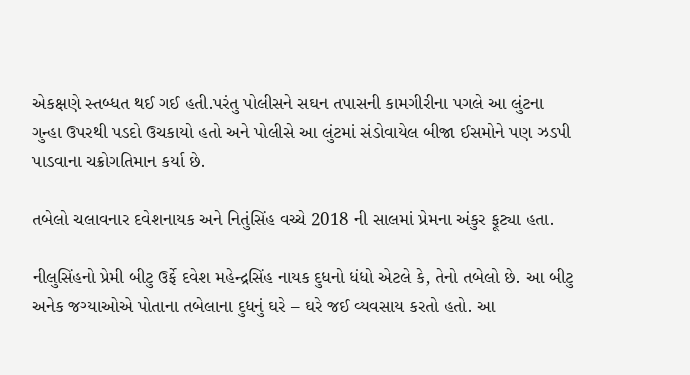એકક્ષણે સ્તબ્ધત થઈ ગઈ હતી.પરંતુ પોલીસને સઘન તપાસની કામગીરીના પગલે આ લુંટના ગુન્હા ઉપરથી પડદો ઉચકાયો હતો અને પોલીસે આ લુંટમાં સંડોવાયેલ બીજા ઈસમોને પણ ઝડપી પાડવાના ચક્રોગતિમાન કર્યા છે.

તબેલો ચલાવનાર દવેશનાયક અને નિતુંસિંહ વચ્ચે 2018 ની સાલમાં પ્રેમના અંકુર ફૂટ્યા હતા.

નીલુસિંહનો પ્રેમી બીટુ ઉર્ફે દવેશ મહેન્દ્રસિંહ નાયક દુધનો ધંધો એટલે કે, તેનો તબેલો છે. આ બીટુ અનેક જગ્યાઓએ પોતાના તબેલાના દુધનું ઘરે – ઘરે જઈ વ્યવસાય કરતો હતો. આ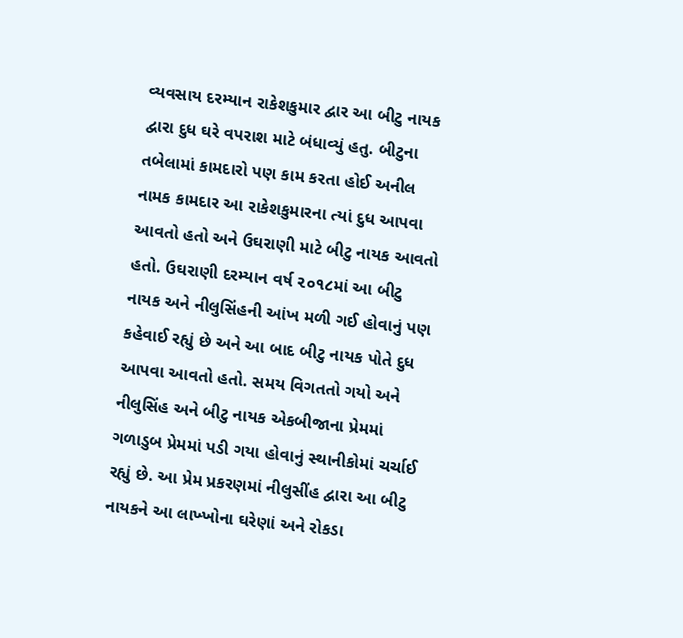વ્યવસાય દરમ્યાન રાકેશકુમાર દ્વાર આ બીટુ નાયક દ્વારા દુધ ઘરે વપરાશ માટે બંધાવ્યું હતુ. બીટુના તબેલામાં કામદારો પણ કામ કરતા હોઈ અનીલ નામક કામદાર આ રાકેશકુમારના ત્યાં દુધ આપવા આવતો હતો અને ઉઘરાણી માટે બીટુ નાયક આવતો હતો. ઉઘરાણી દરમ્યાન વર્ષ ૨૦૧૮માં આ બીટુ નાયક અને નીલુસિંહની આંખ મળી ગઈ હોવાનું પણ કહેવાઈ રહ્યું છે અને આ બાદ બીટુ નાયક પોતે દુધ આપવા આવતો હતો. સમય વિગતતો ગયો અને નીલુસિંહ અને બીટુ નાયક એકબીજાના પ્રેમમાં ગળાડુબ પ્રેમમાં પડી ગયા હોવાનું સ્થાનીકોમાં ચર્ચાઈ રહ્યું છે. આ પ્રેમ પ્રકરણમાં નીલુસીંહ દ્વારા આ બીટુ નાયકને આ લાખ્ખોના ઘરેણાં અને રોકડા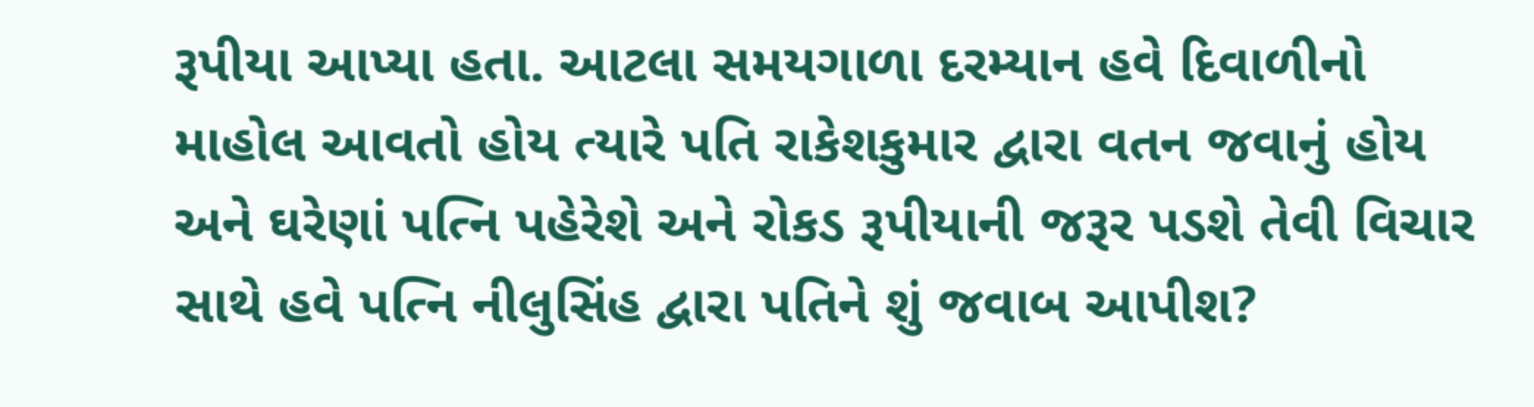રૂપીયા આપ્યા હતા. આટલા સમયગાળા દરમ્યાન હવે દિવાળીનો માહોલ આવતો હોય ત્યારે પતિ રાકેશકુમાર દ્વારા વતન જવાનું હોય અને ઘરેણાં પત્નિ પહેરેશે અને રોકડ રૂપીયાની જરૂર પડશે તેવી વિચાર સાથે હવે પત્નિ નીલુસિંહ દ્વારા પતિને શું જવાબ આપીશ?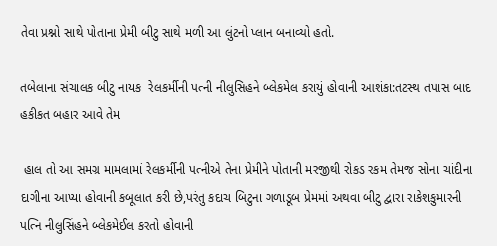તેવા પ્રશ્નો સાથે પોતાના પ્રેમી બીટુ સાથે મળી આ લુંટનો પ્લાન બનાવ્યો હતો.

તબેલાના સંચાલક બીટુ નાયક  રેલકર્મીની પત્ની નીલુસિહને બ્લેકમેલ કરાયું હોવાની આશંકા:તટસ્થ તપાસ બાદ હકીકત બહાર આવે તેમ

 હાલ તો આ સમગ્ર મામલામાં રેલકર્મીની પત્નીએ તેના પ્રેમીને પોતાની મરજીથી રોકડ રકમ તેમજ સોના ચાંદીના દાગીના આપ્યા હોવાની કબૂલાત કરી છે,પરંતુ કદાચ બિટુના ગળાડૂબ પ્રેમમાં અથવા બીટુ દ્વારા રાકેશકુમારની પત્નિ નીલુસિંહને બ્લેકમેઈલ કરતો હોવાની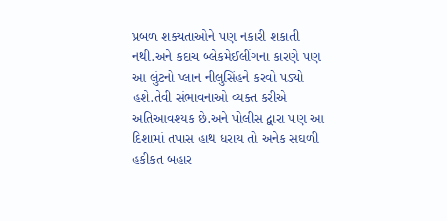પ્રબળ શક્યતાઓને પણ નકારી શકાતી નથી.અને કદાચ બ્લેકમેઈલીંગના કારણે પણ આ લુંટનો પ્લાન નીલુસિંહને કરવો પડ્યો હશે.તેવી સંભાવનાઓ વ્યક્ત કરીએ અતિઆવશ્યક છે.અને પોલીસ દ્વારા પણ આ દિશામાં તપાસ હાથ ધરાય તો અનેક સઘળી હકીકત બહાર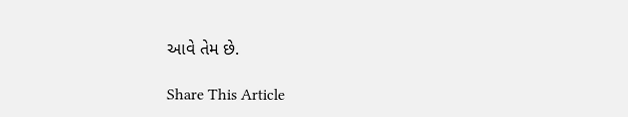આવે તેમ છે.

Share This Article